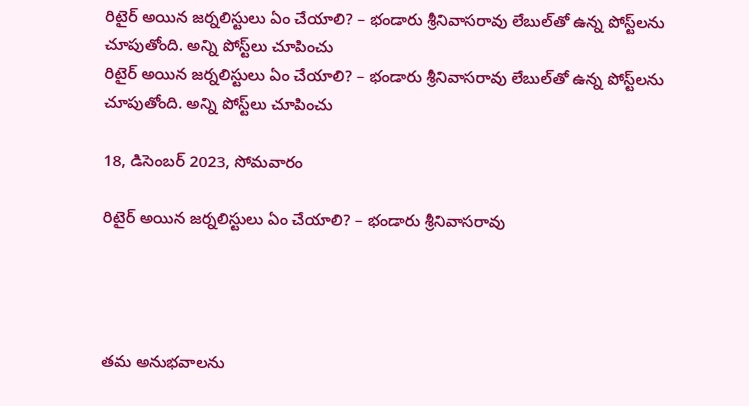రిటైర్ అయిన జర్నలిస్టులు ఏం చేయాలి? – భండారు శ్రీనివాసరావు లేబుల్‌తో ఉన్న పోస్ట్‌లను చూపుతోంది. అన్ని పోస్ట్‌లు చూపించు
రిటైర్ అయిన జర్నలిస్టులు ఏం చేయాలి? – భండారు శ్రీనివాసరావు లేబుల్‌తో ఉన్న పోస్ట్‌లను చూపుతోంది. అన్ని పోస్ట్‌లు చూపించు

18, డిసెంబర్ 2023, సోమవారం

రిటైర్ అయిన జర్నలిస్టులు ఏం చేయాలి? – భండారు శ్రీనివాసరావు




తమ అనుభవాలను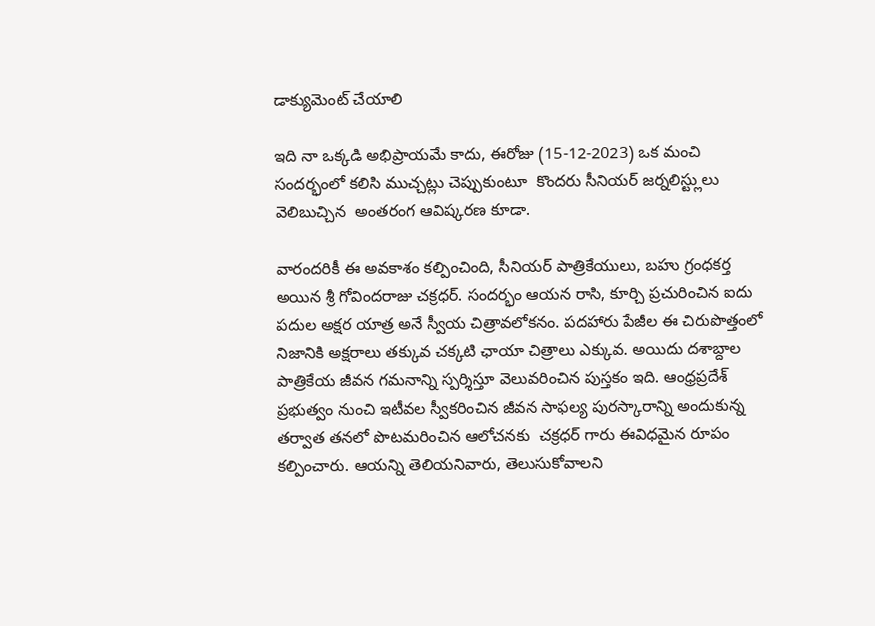డాక్యుమెంట్ చేయాలి

ఇది నా ఒక్కడి అభిప్రాయమే కాదు, ఈరోజు (15-12-2023) ఒక మంచి సందర్భంలో కలిసి ముచ్చట్లు చెప్పుకుంటూ  కొందరు సీనియర్ జర్నలిస్ట్లులు  వెలిబుచ్చిన  అంతరంగ ఆవిష్కరణ కూడా.

వారందరికీ ఈ అవకాశం కల్పించింది, సీనియర్ పాత్రికేయులు, బహు గ్రంధకర్త అయిన శ్రీ గోవిందరాజు చక్రధర్. సందర్భం ఆయన రాసి, కూర్చి ప్రచురించిన ఐదు పదుల అక్షర యాత్ర అనే స్వీయ చిత్రావలోకనం. పదహారు పేజీల ఈ చిరుపొత్తంలో నిజానికి అక్షరాలు తక్కువ చక్కటి ఛాయా చిత్రాలు ఎక్కువ. అయిదు దశాబ్దాల పాత్రికేయ జీవన గమనాన్ని స్పర్శిస్తూ వెలువరించిన పుస్తకం ఇది. ఆంధ్రప్రదేశ్ ప్రభుత్వం నుంచి ఇటీవల స్వీకరించిన జీవన సాఫల్య పురస్కారాన్ని అందుకున్న తర్వాత తనలో పొటమరించిన ఆలోచనకు  చక్రధర్ గారు ఈవిధమైన రూపం కల్పించారు. ఆయన్ని తెలియనివారు, తెలుసుకోవాలని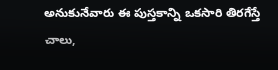అనుకునేవారు ఈ పుస్తకాన్ని ఒకసారి తిరగేస్తే చాలు,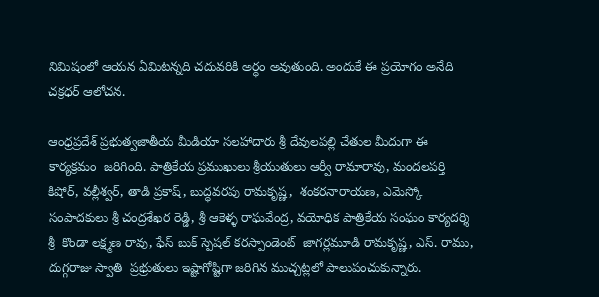నిమిషంలో ఆయన ఏమిటన్నది చదువరికి అర్ధం అవుతుంది. అందుకే ఈ ప్రయోగం అనేది చక్రధర్ ఆలోచన.

ఆంధ్రప్రదేశ్ ప్రభుత్వజాతీయ మీడియా సలహాదారు శ్రీ దేవులపల్లి చేతుల మీదుగా ఈ కార్యక్రమం  జరిగింది. పాత్రికేయ ప్రముఖులు శ్రీయుతులు ఆర్వీ రామారావు, మందలపర్తి కిషోర్, వల్లీశ్వర్, తాడి ప్రకాష్, బుద్ధవరపు రామకృష్ణ,  శంకరనారాయణ, ఎమెస్కో సంపాదకులు శ్రీ చంద్రశేఖర రెడ్డి, శ్రీ ఆకెళ్ళ రాఘవేంద్ర, వయోధిక పాత్రికేయ సంఘం కార్యదర్శి శ్రీ  కొండా లక్ష్మణ రావు, ఫేస్ బుక్ స్పెషల్ కరస్పాండెంట్  జాగర్లమూడి రామకృష్ణ, ఎస్. రాము, దుగ్గరాజు స్వాతి  ప్రభ్రుతులు ఇష్టాగోష్టిగా జరిగిన ముచ్చట్లలో పాలుపంచుకున్నారు.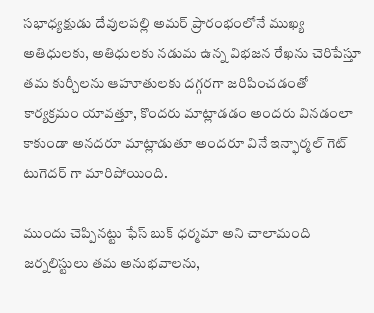సభాధ్యక్షుడు దేవులపల్లి అమర్ ప్రారంభంలోనే ముఖ్య అతిధులకు, అతిధులకు నడుమ ఉన్న విభజన రేఖను చెరిపేస్తూ తమ కుర్చీలను ఆహూతులకు దగ్గరగా జరిపించడంతో కార్యక్రమం యావత్తూ, కొందరు మాట్లాడడం అందరు వినడంలా కాకుండా అనదరూ మాట్లాడుతూ అందరూ వినే ఇన్ఫార్మల్ గెట్ టుగెదర్ గా మారిపోయింది.

ముందు చెప్పినట్టు ఫేస్ బుక్ ధర్మమా అని చాలామంది జర్నలిస్టులు తమ అనుభవాలను,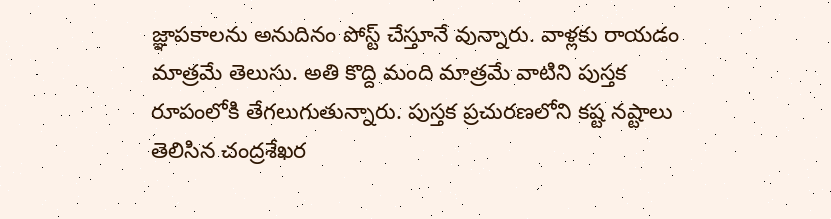జ్ఞాపకాలను అనుదినం పోస్ట్ చేస్తూనే వున్నారు. వాళ్లకు రాయడం మాత్రమే తెలుసు. అతి కొద్ది మంది మాత్రమే వాటిని పుస్తక రూపంలోకి తేగలుగుతున్నారు. పుస్తక ప్రచురణలోని కష్ట నష్టాలు తెలిసిన చంద్రశేఖర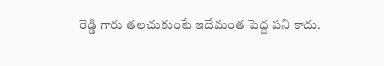రెడ్డి గారు తలచుకుంటే ఇదేమంత పెద్ద పని కాదు.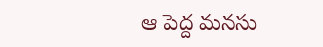ఆ పెద్ద మనసు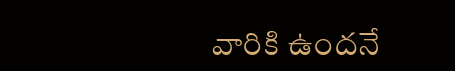వారికి ఉందనే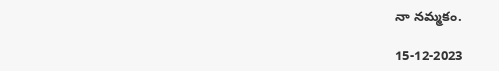నా నమ్మకం.

15-12-2023